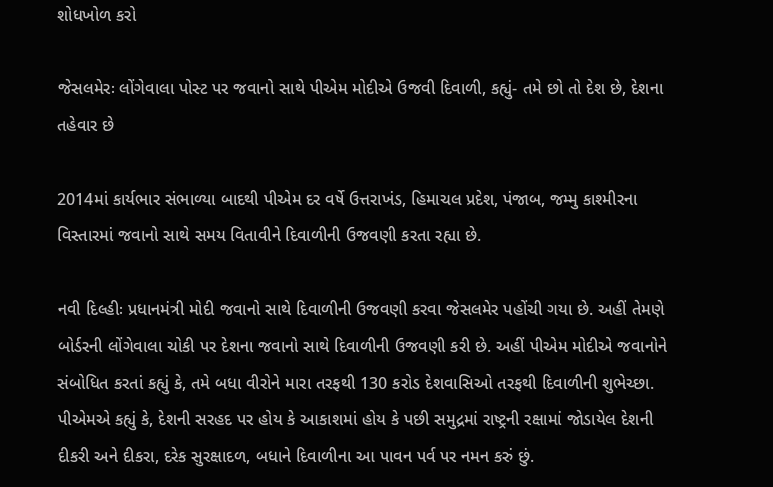શોધખોળ કરો

જેસલમેરઃ લોંગેવાલા પોસ્ટ પર જવાનો સાથે પીએમ મોદીએ ઉજવી દિવાળી, કહ્યું- તમે છો તો દેશ છે, દેશના તહેવાર છે

2014માં કાર્યભાર સંભાળ્યા બાદથી પીએમ દર વર્ષે ઉત્તરાખંડ, હિમાચલ પ્રદેશ, પંજાબ, જમ્મુ કાશ્મીરના વિસ્તારમાં જવાનો સાથે સમય વિતાવીને દિવાળીની ઉજવણી કરતા રહ્યા છે.

નવી દિલ્હીઃ પ્રધાનમંત્રી મોદી જવાનો સાથે દિવાળીની ઉજવણી કરવા જેસલમેર પહોંચી ગયા છે. અહીં તેમણે બોર્ડરની લોંગેવાલા ચોકી પર દેશના જવાનો સાથે દિવાળીની ઉજવણી કરી છે. અહીં પીએમ મોદીએ જવાનોને સંબોધિત કરતાં કહ્યું કે, તમે બધા વીરોને મારા તરફથી 130 કરોડ દેશવાસિઓ તરફથી દિવાળીની શુભેચ્છા. પીએમએ કહ્યું કે, દેશની સરહદ પર હોય કે આકાશમાં હોય કે પછી સમુદ્રમાં રાષ્ટ્રની રક્ષામાં જોડાયેલ દેશની દીકરી અને દીકરા, દરેક સુરક્ષાદળ, બધાને દિવાળીના આ પાવન પર્વ પર નમન કરું છું.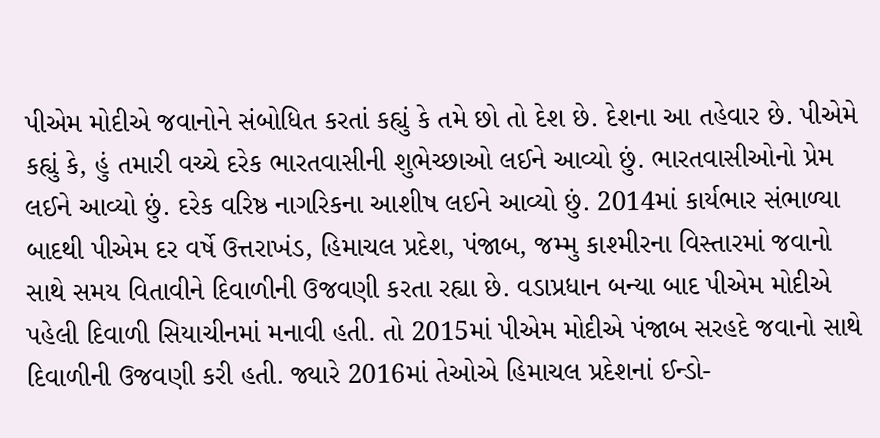પીએમ મોદીએ જવાનોને સંબોધિત કરતાં કહ્યું કે તમે છો તો દેશ છે. દેશના આ તહેવાર છે. પીએમે કહ્યું કે, હું તમારી વચ્ચે દરેક ભારતવાસીની શુભેચ્છાઓ લઈને આવ્યો છું. ભારતવાસીઓનો પ્રેમ લઈને આવ્યો છું. દરેક વરિષ્ઠ નાગરિકના આશીષ લઈને આવ્યો છું. 2014માં કાર્યભાર સંભાળ્યા બાદથી પીએમ દર વર્ષે ઉત્તરાખંડ, હિમાચલ પ્રદેશ, પંજાબ, જમ્મુ કાશ્મીરના વિસ્તારમાં જવાનો સાથે સમય વિતાવીને દિવાળીની ઉજવણી કરતા રહ્યા છે. વડાપ્રધાન બન્યા બાદ પીએમ મોદીએ પહેલી દિવાળી સિયાચીનમાં મનાવી હતી. તો 2015માં પીએમ મોદીએ પંજાબ સરહદે જવાનો સાથે દિવાળીની ઉજવણી કરી હતી. જ્યારે 2016માં તેઓએ હિમાચલ પ્રદેશનાં ઈન્ડો-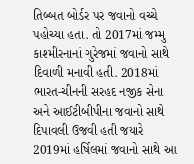તિબ્બત બોર્ડર પર જવાનો વચ્ચે પહોચ્યા હતા. તો 2017માં જમ્મુ કાશ્મીરનાનાં ગુરેજમાં જવાનો સાથે દિવાળી મનાવી હતી. 2018માં ભારત-ચીનની સરહદ નજીક સેના અને આઈટીબીપીના જવાનો સાથે દિપાવલી ઉજવી હતી જયારે 2019માં હર્ષિલમાં જવાનો સાથે આ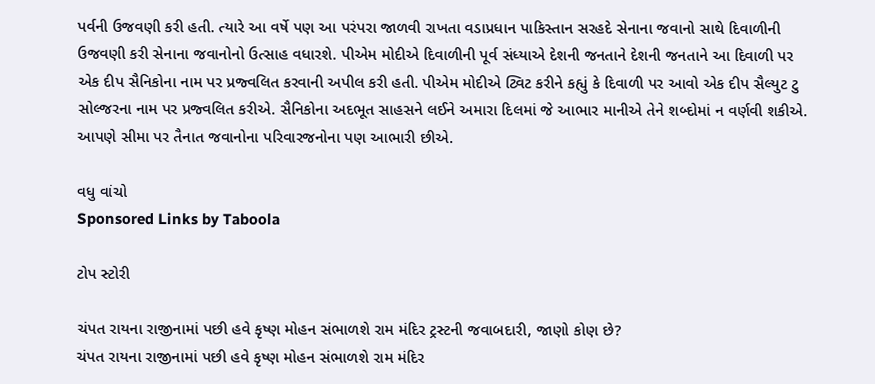પર્વની ઉજવણી કરી હતી. ત્યારે આ વર્ષે પણ આ પરંપરા જાળવી રાખતા વડાપ્રધાન પાકિસ્તાન સરહદે સેનાના જવાનો સાથે દિવાળીની ઉજવણી કરી સેનાના જવાનોનો ઉત્સાહ વધારશે. પીએમ મોદીએ દિવાળીની પૂર્વ સંધ્યાએ દેશની જનતાને દેશની જનતાને આ દિવાળી પર એક દીપ સૈનિકોના નામ પર પ્રજ્વલિત કરવાની અપીલ કરી હતી. પીએમ મોદીએ ટ્વિટ કરીને કહ્યું કે દિવાળી પર આવો એક દીપ સૈલ્યુટ ટુ સોલ્જરના નામ પર પ્રજ્વલિત કરીએ. સૈનિકોના અદભૂત સાહસને લઈને અમારા દિલમાં જે આભાર માનીએ તેને શબ્દોમાં ન વર્ણવી શકીએ. આપણે સીમા પર તૈનાત જવાનોના પરિવારજનોના પણ આભારી છીએ.

વધુ વાંચો
Sponsored Links by Taboola

ટોપ સ્ટોરી

ચંપત રાયના રાજીનામાં પછી હવે કૃષ્ણ મોહન સંભાળશે રામ મંદિર ટ્રસ્ટની જવાબદારી, જાણો કોણ છે?
ચંપત રાયના રાજીનામાં પછી હવે કૃષ્ણ મોહન સંભાળશે રામ મંદિર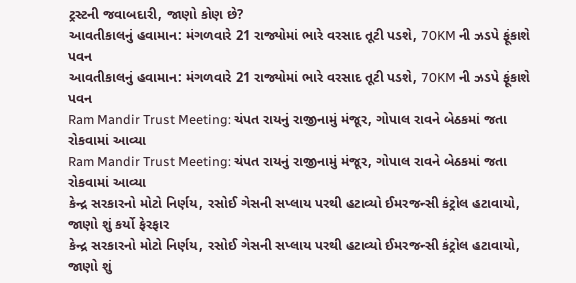ટ્રસ્ટની જવાબદારી, જાણો કોણ છે?
આવતીકાલનું હવામાન: મંગળવારે 21 રાજ્યોમાં ભારે વરસાદ તૂટી પડશે, 70KM ની ઝડપે ફૂંકાશે પવન
આવતીકાલનું હવામાન: મંગળવારે 21 રાજ્યોમાં ભારે વરસાદ તૂટી પડશે, 70KM ની ઝડપે ફૂંકાશે પવન
Ram Mandir Trust Meeting: ચંપત રાયનું રાજીનામું મંજૂર, ગોપાલ રાવને બેઠકમાં જતા રોકવામાં આવ્યા
Ram Mandir Trust Meeting: ચંપત રાયનું રાજીનામું મંજૂર, ગોપાલ રાવને બેઠકમાં જતા રોકવામાં આવ્યા
કેન્દ્ર સરકારનો મોટો નિર્ણય, રસોઈ ગેસની સપ્લાય પરથી હટાવ્યો ઈમરજન્સી કંટ્રોલ હટાવાયો, જાણો શું કર્યો ફેરફાર
કેન્દ્ર સરકારનો મોટો નિર્ણય, રસોઈ ગેસની સપ્લાય પરથી હટાવ્યો ઈમરજન્સી કંટ્રોલ હટાવાયો, જાણો શું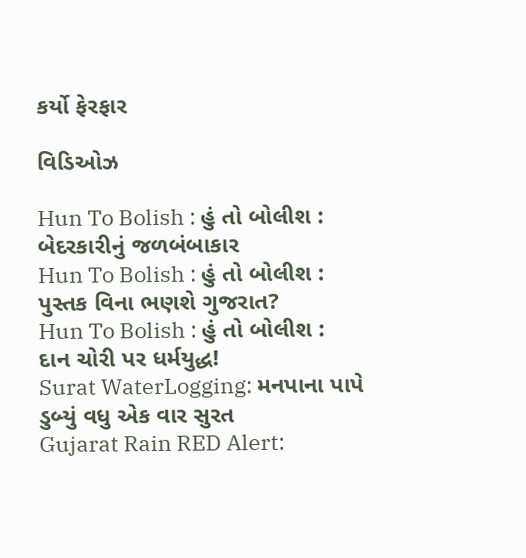કર્યો ફેરફાર

વિડિઓઝ

Hun To Bolish : હું તો બોલીશ : બેદરકારીનું જળબંબાકાર
Hun To Bolish : હું તો બોલીશ : પુસ્તક વિના ભણશે ગુજરાત?
Hun To Bolish : હું તો બોલીશ : દાન ચોરી પર ધર્મયુદ્ધ!
Surat WaterLogging: મનપાના પાપે ડુબ્યું વધુ એક વાર સુરત
Gujarat Rain RED Alert: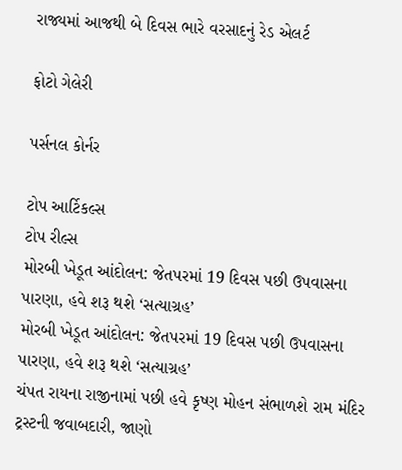રાજ્યમાં આજથી બે દિવસ ભારે વરસાદનું રેડ એલર્ટ

ફોટો ગેલેરી

પર્સનલ કોર્નર

ટોપ આર્ટિકલ્સ
ટોપ રીલ્સ
મોરબી ખેડૂત આંદોલન: જેતપરમાં 19 દિવસ પછી ઉપવાસના પારણા, હવે શરૂ થશે ‘સત્યાગ્રહ’
મોરબી ખેડૂત આંદોલન: જેતપરમાં 19 દિવસ પછી ઉપવાસના પારણા, હવે શરૂ થશે ‘સત્યાગ્રહ’
ચંપત રાયના રાજીનામાં પછી હવે કૃષ્ણ મોહન સંભાળશે રામ મંદિર ટ્રસ્ટની જવાબદારી, જાણો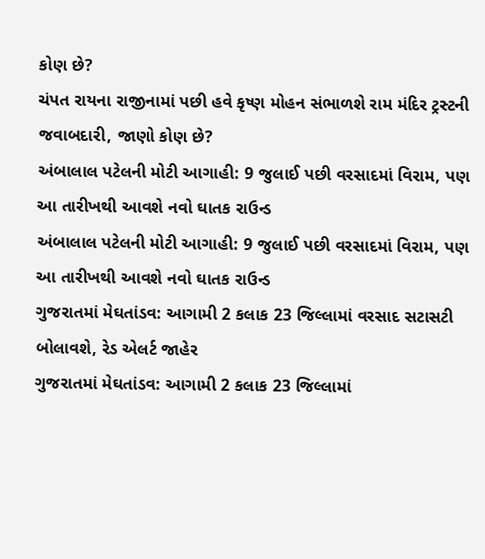કોણ છે?
ચંપત રાયના રાજીનામાં પછી હવે કૃષ્ણ મોહન સંભાળશે રામ મંદિર ટ્રસ્ટની જવાબદારી, જાણો કોણ છે?
અંબાલાલ પટેલની મોટી આગાહી: 9 જુલાઈ પછી વરસાદમાં વિરામ, પણ આ તારીખથી આવશે નવો ઘાતક રાઉન્ડ
અંબાલાલ પટેલની મોટી આગાહી: 9 જુલાઈ પછી વરસાદમાં વિરામ, પણ આ તારીખથી આવશે નવો ઘાતક રાઉન્ડ
ગુજરાતમાં મેઘતાંડવ: આગામી 2 કલાક 23 જિલ્લામાં વરસાદ સટાસટી બોલાવશે, રેડ એલર્ટ જાહેર
ગુજરાતમાં મેઘતાંડવ: આગામી 2 કલાક 23 જિલ્લામાં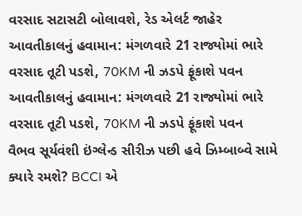વરસાદ સટાસટી બોલાવશે, રેડ એલર્ટ જાહેર
આવતીકાલનું હવામાન: મંગળવારે 21 રાજ્યોમાં ભારે વરસાદ તૂટી પડશે, 70KM ની ઝડપે ફૂંકાશે પવન
આવતીકાલનું હવામાન: મંગળવારે 21 રાજ્યોમાં ભારે વરસાદ તૂટી પડશે, 70KM ની ઝડપે ફૂંકાશે પવન
વૈભવ સૂર્યવંશી ઇંગ્લેન્ડ સીરીઝ પછી હવે ઝિમ્બાબ્વે સામે ક્યારે રમશે? BCCI એ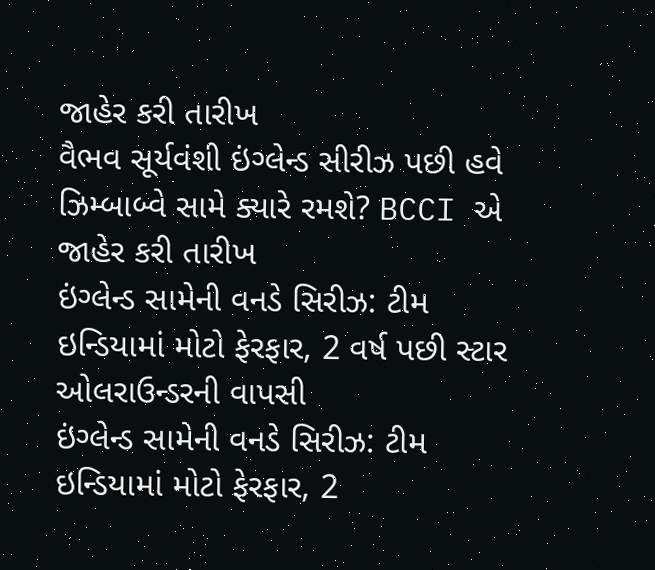જાહેર કરી તારીખ
વૈભવ સૂર્યવંશી ઇંગ્લેન્ડ સીરીઝ પછી હવે ઝિમ્બાબ્વે સામે ક્યારે રમશે? BCCI એ જાહેર કરી તારીખ
ઇંગ્લેન્ડ સામેની વનડે સિરીઝ: ટીમ ઇન્ડિયામાં મોટો ફેરફાર, 2 વર્ષ પછી સ્ટાર ઓલરાઉન્ડરની વાપસી
ઇંગ્લેન્ડ સામેની વનડે સિરીઝ: ટીમ ઇન્ડિયામાં મોટો ફેરફાર, 2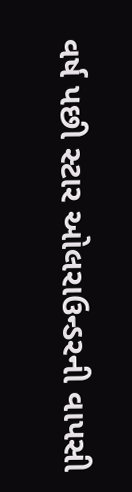વર્ષ પછી સ્ટાર ઓલરાઉન્ડરની વાપસી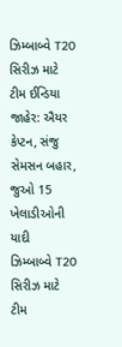ઝિમ્બાબ્વે T20 સિરીઝ માટે ટીમ ઈન્ડિયા જાહેર: ઐયર કેપ્ટન, સંજુ સેમસન બહાર, જુઓ 15 ખેલાડીઓની યાદી
ઝિમ્બાબ્વે T20 સિરીઝ માટે ટીમ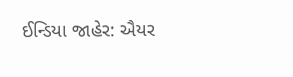ઈન્ડિયા જાહેર: ઐયર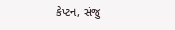કેપ્ટન, સંજુ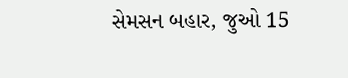સેમસન બહાર, જુઓ 15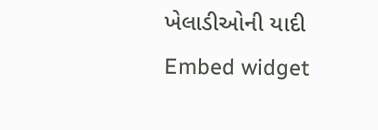ખેલાડીઓની યાદી
Embed widget